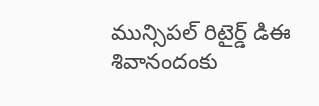మున్సిపల్ రిటైర్డ్ డిఈ శివానందంకు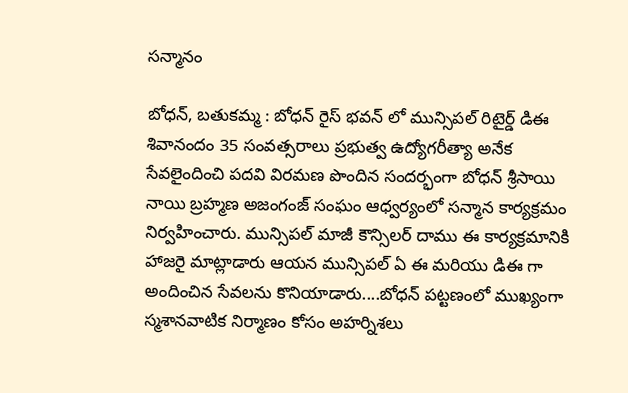సన్మానం

బోధన్, బతుకమ్మ : బోధన్ రైస్ భవన్ లో మున్సిపల్ రిటైర్డ్ డిఈ శివానందం 35 సంవత్సరాలు ప్రభుత్వ ఉద్యోగరీత్యా అనేక సేవలైందించి పదవి విరమణ పొందిన సందర్భంగా బోధన్ శ్రీసాయి నాయి బ్రహ్మణ అజంగంజ్ సంఘం ఆధ్వర్యంలో సన్మాన కార్యక్రమం నిర్వహించారు. మున్సిపల్ మాజీ కౌన్సిలర్ దాము ఈ కార్యక్రమానికి హాజరై మాట్లాడారు ఆయన మున్సిపల్ ఏ ఈ మరియు డిఈ గా అందించిన సేవలను కొనియాడారు....బోధన్ పట్టణంలో ముఖ్యంగా స్మశానవాటిక నిర్మాణం కోసం అహర్నిశలు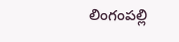లింగంపల్లి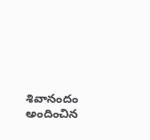శివానందం అందించిన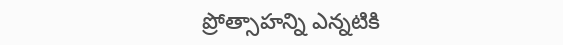ప్రోత్సాహన్ని ఎన్నటికి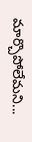మార్చొపోలేమని...